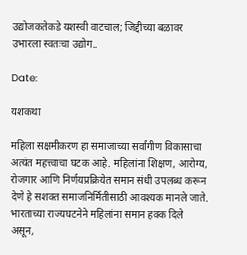उद्योजकतेकडे यशस्वी वाटचाल; जिद्दीच्या बळावर उभारला स्वतःचा उद्योग..

Date:

यशकथा

महिला सक्षमीकरण हा समाजाच्या सर्वांगीण विकासाचा अत्यंत महत्त्वाचा घटक आहे. महिलांना शिक्षण, आरोग्य, रोजगार आणि निर्णयप्रक्रियेत समान संधी उपलब्ध करून देणे हे सशक्त समाजनिर्मितीसाठी आवश्यक मानले जाते. भारताच्या राज्यघटनेने महिलांना समान हक्क दिले असून,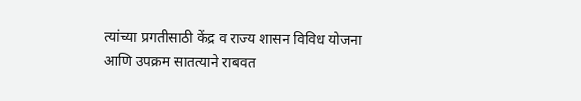त्यांच्या प्रगतीसाठी केंद्र व राज्य शासन विविध योजना आणि उपक्रम सातत्याने राबवत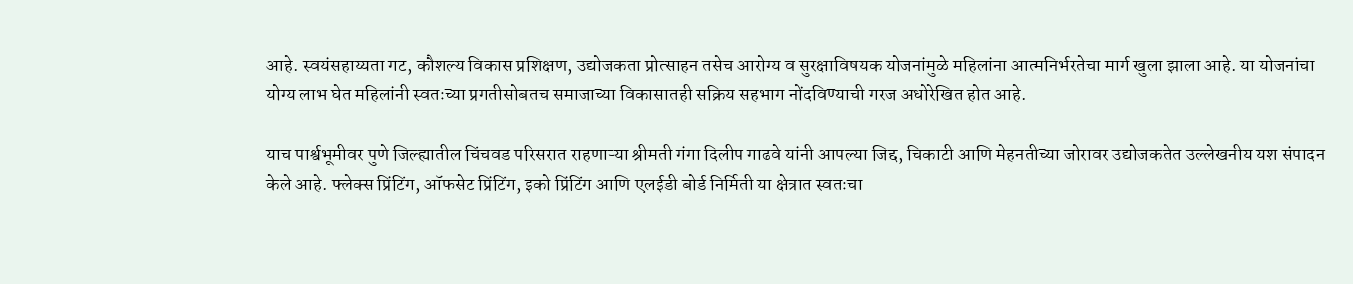आहे. स्वयंसहाय्यता गट, कौशल्य विकास प्रशिक्षण, उद्योजकता प्रोत्साहन तसेच आरोग्य व सुरक्षाविषयक योजनांमुळे महिलांना आत्मनिर्भरतेचा मार्ग खुला झाला आहे. या योजनांचा योग्य लाभ घेत महिलांनी स्वतःच्या प्रगतीसोबतच समाजाच्या विकासातही सक्रिय सहभाग नोंदविण्याची गरज अधोरेखित होत आहे.

याच पार्श्वभूमीवर पुणे जिल्ह्यातील चिंचवड परिसरात राहणाऱ्या श्रीमती गंगा दिलीप गाढवे यांनी आपल्या जिद्द, चिकाटी आणि मेहनतीच्या जोरावर उद्योजकतेत उल्लेखनीय यश संपादन केले आहे. फ्लेक्स प्रिंटिंग, ऑफसेट प्रिंटिंग, इको प्रिंटिंग आणि एलईडी बोर्ड निर्मिती या क्षेत्रात स्वतःचा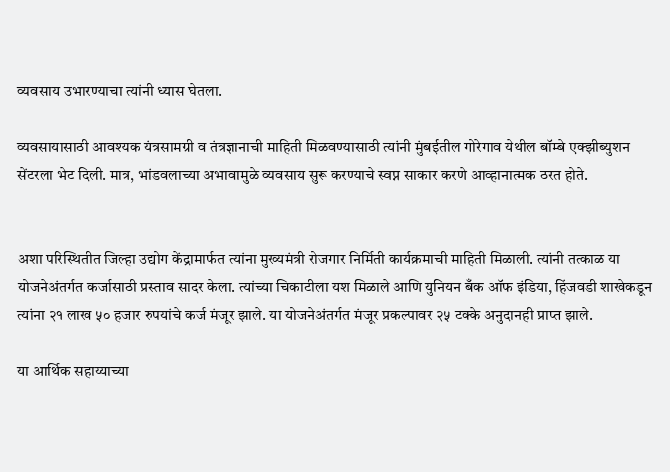व्यवसाय उभारण्याचा त्यांनी ध्यास घेतला.

व्यवसायासाठी आवश्यक यंत्रसामग्री व तंत्रज्ञानाची माहिती मिळवण्यासाठी त्यांनी मुंबईतील गोरेगाव येथील बॉम्बे एक्झीब्युशन सेंटरला भेट दिली. मात्र, भांडवलाच्या अभावामुळे व्यवसाय सुरू करण्याचे स्वप्न साकार करणे आव्हानात्मक ठरत होते.


अशा परिस्थितीत जिल्हा उद्योग केंद्रामार्फत त्यांना मुख्यमंत्री रोजगार निर्मिती कार्यक्रमाची माहिती मिळाली. त्यांनी तत्काळ या योजनेअंतर्गत कर्जासाठी प्रस्ताव सादर केला. त्यांच्या चिकाटीला यश मिळाले आणि युनियन बँक ऑफ इंडिया, हिंजवडी शाखेकडून त्यांना २१ लाख ५० हजार रुपयांचे कर्ज मंजूर झाले. या योजनेअंतर्गत मंजूर प्रकल्पावर २५ टक्के अनुदानही प्राप्त झाले.

या आर्थिक सहाय्याच्या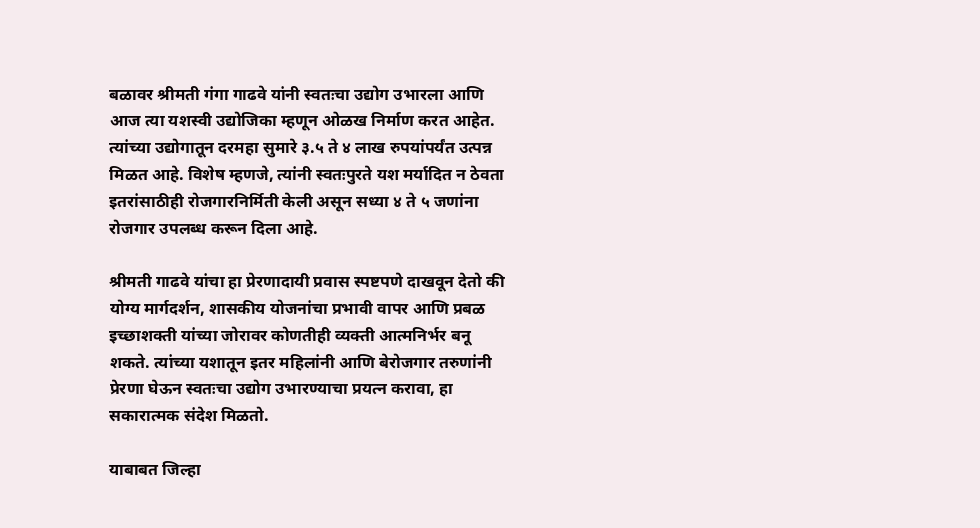बळावर श्रीमती गंगा गाढवे यांनी स्वतःचा उद्योग उभारला आणि आज त्या यशस्वी उद्योजिका म्हणून ओळख निर्माण करत आहेत. त्यांच्या उद्योगातून दरमहा सुमारे ३.५ ते ४ लाख रुपयांपर्यंत उत्पन्न मिळत आहे. विशेष म्हणजे, त्यांनी स्वतःपुरते यश मर्यादित न ठेवता इतरांसाठीही रोजगारनिर्मिती केली असून सध्या ४ ते ५ जणांना रोजगार उपलब्ध करून दिला आहे.

श्रीमती गाढवे यांचा हा प्रेरणादायी प्रवास स्पष्टपणे दाखवून देतो की योग्य मार्गदर्शन, शासकीय योजनांचा प्रभावी वापर आणि प्रबळ इच्छाशक्ती यांच्या जोरावर कोणतीही व्यक्ती आत्मनिर्भर बनू शकते. त्यांच्या यशातून इतर महिलांनी आणि बेरोजगार तरुणांनी प्रेरणा घेऊन स्वतःचा उद्योग उभारण्याचा प्रयत्न करावा, हा सकारात्मक संदेश मिळतो.

याबाबत जिल्हा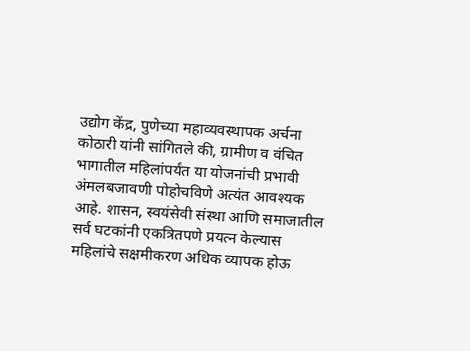उद्योग केंद्र, पुणेच्या महाव्यवस्थापक अर्चना कोठारी यांनी सांगितले की, ग्रामीण व वंचित भागातील महिलांपर्यंत या योजनांची प्रभावी अंमलबजावणी पोहोचविणे अत्यंत आवश्यक आहे. शासन, स्वयंसेवी संस्था आणि समाजातील सर्व घटकांनी एकत्रितपणे प्रयत्न केल्यास महिलांचे सक्षमीकरण अधिक व्यापक होऊ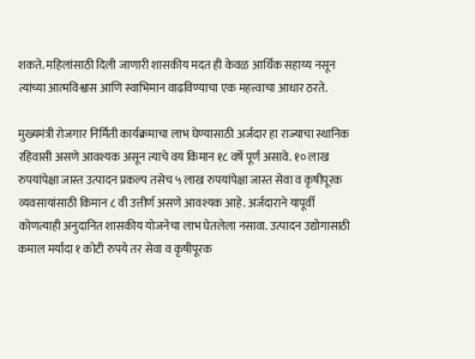शकते. महिलांसाठी दिली जाणारी शासकीय मदत ही केवळ आर्थिक सहाय्य नसून त्यांच्या आत्मविश्वास आणि स्वाभिमान वाढविण्याचा एक महत्त्वाचा आधार ठरते.

मुख्यमंत्री रोजगार निर्मिती कार्यक्रमाचा लाभ घेण्यासाठी अर्जदार हा राज्याचा स्थानिक रहिवासी असणे आवश्यक असून त्याचे वय किमान १८ वर्षे पूर्ण असावे. १० लाख रुपयांपेक्षा जास्त उत्पादन प्रकल्प तसेच ५ लाख रुपयांपेक्षा जास्त सेवा व कृषीपूरक व्यवसायांसाठी किमान ८ वी उत्तीर्ण असणे आवश्यक आहे. अर्जदाराने यापूर्वी कोणत्याही अनुदानित शासकीय योजनेचा लाभ घेतलेला नसावा. उत्पादन उद्योगासाठी कमाल मर्यादा १ कोटी रुपये तर सेवा व कृषीपूरक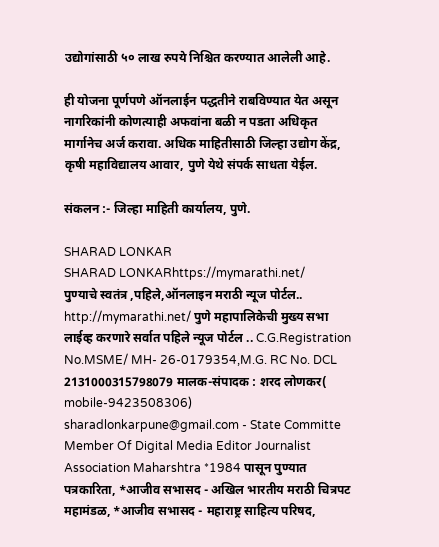उद्योगांसाठी ५० लाख रुपये निश्चित करण्यात आलेली आहे.

ही योजना पूर्णपणे ऑनलाईन पद्धतीने राबविण्यात येत असून नागरिकांनी कोणत्याही अफवांना बळी न पडता अधिकृत मार्गानेच अर्ज करावा. अधिक माहितीसाठी जिल्हा उद्योग केंद्र, कृषी महाविद्यालय आवार, पुणे येथे संपर्क साधता येईल.

संकलन :- जिल्हा माहिती कार्यालय, पुणे.

SHARAD LONKAR
SHARAD LONKARhttps://mymarathi.net/
पुण्याचे स्वतंत्र ,पहिले,ऑनलाइन मराठी न्यूज पोर्टल.. http://mymarathi.net/ पुणे महापालिकेची मुख्य सभा लाईव्ह करणारे सर्वात पहिले न्यूज पोर्टल .. C.G.Registration No.MSME/ MH- 26-0179354,M.G. RC No. DCL 2131000315798079 मालक-संपादक : शरद लोणकर( mobile-9423508306) sharadlonkarpune@gmail.com - State Committe Member Of Digital Media Editor Journalist Association Maharshtra *1984 पासून पुण्यात पत्रकारिता, *आजीव सभासद - अखिल भारतीय मराठी चित्रपट महामंडळ, *आजीव सभासद - महाराष्ट्र साहित्य परिषद,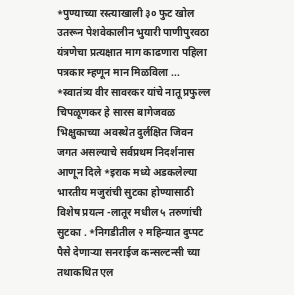*पुण्याच्या रस्त्याखाली ३० फुट खोल उतरून पेशवेकालीन भुयारी पाणीपुरवठा यंत्रणेचा प्रत्यक्षात माग काढणारा पहिला पत्रकार म्हणून मान मिळविला ... *स्वातंत्र्य वीर सावरकर यांचे नातू प्रफुल्ल चिपळूणकर हे सारस बागेजवळ भिक्षुकाच्या अवस्थेत दुर्लक्षित जिवन जगत असल्याचे सर्वप्रथम निदर्शनास आणून दिले *इराक मध्ये अडकलेल्या भारतीय मजुरांची सुटका होण्यासाठी विशेष प्रयत्न -लातूर मधील ५ तरुणांची सुटका . *निगडीतील २ महिन्यात दुप्पट पैसे देणाऱ्या सनराईज कन्सल्टन्सी च्या तथाकथित एल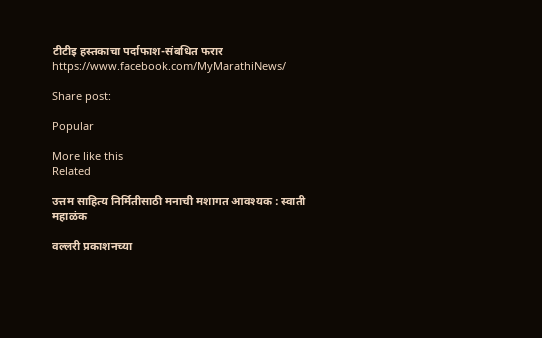टीटीइ हस्तकाचा पर्दाफाश-संबधित फरार https://www.facebook.com/MyMarathiNews/

Share post:

Popular

More like this
Related

उत्तम साहित्य निर्मितीसाठी मनाची मशागत आवश्यक : स्वाती महाळंक

वल्लरी प्रकाशनच्या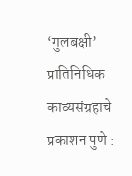‘गुलबक्षी’ प्रातिनिधिक काव्यसंग्रहाचे प्रकाशन पुणे :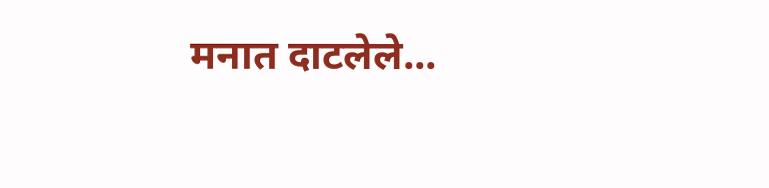मनात दाटलेले...